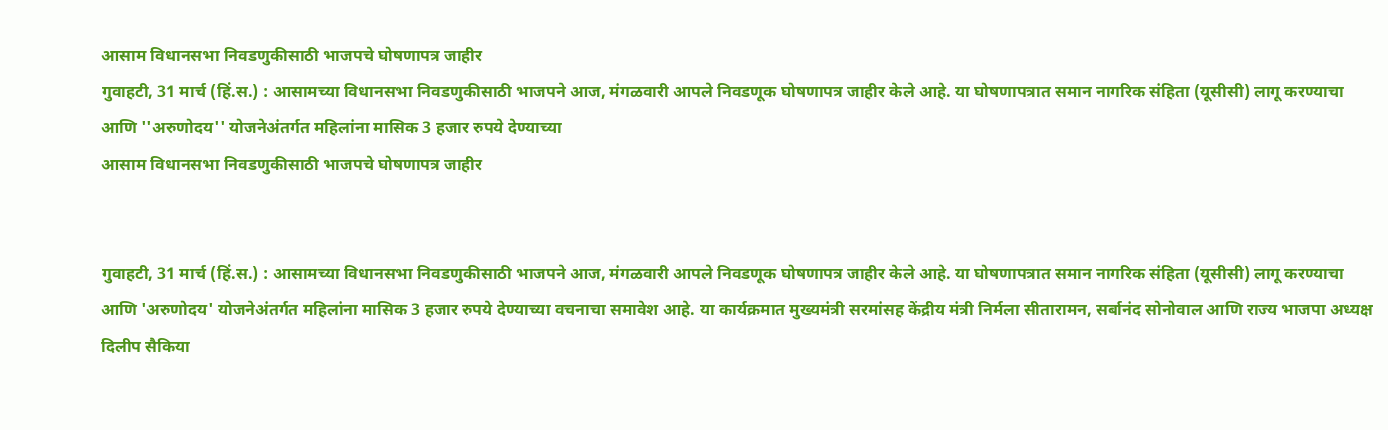आसाम विधानसभा निवडणुकीसाठी भाजपचे घोषणापत्र जाहीर
गुवाहटी, 31 मार्च (हिं.स.) : आसामच्या विधानसभा निवडणुकीसाठी भाजपने आज, मंगळवारी आपले निवडणूक घोषणापत्र जाहीर केले आहे. या घोषणापत्रात समान नागरिक संहिता (यूसीसी) लागू करण्याचा आणि ''अरुणोदय'' योजनेअंतर्गत महिलांना मासिक 3 हजार रुपये देण्याच्या
आसाम विधानसभा निवडणुकीसाठी भाजपचे घोषणापत्र जाहीर


गुवाहटी, 31 मार्च (हिं.स.) : आसामच्या विधानसभा निवडणुकीसाठी भाजपने आज, मंगळवारी आपले निवडणूक घोषणापत्र जाहीर केले आहे. या घोषणापत्रात समान नागरिक संहिता (यूसीसी) लागू करण्याचा आणि 'अरुणोदय' योजनेअंतर्गत महिलांना मासिक 3 हजार रुपये देण्याच्या वचनाचा समावेश आहे. या कार्यक्रमात मुख्यमंत्री सरमांसह केंद्रीय मंत्री निर्मला सीतारामन, सर्बानंद सोनोवाल आणि राज्य भाजपा अध्यक्ष दिलीप सैकिया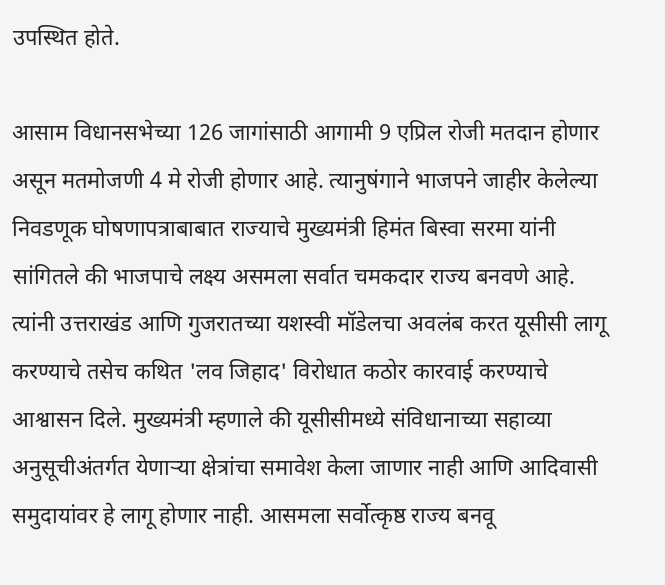उपस्थित होते.

आसाम विधानसभेच्या 126 जागांसाठी आगामी 9 एप्रिल रोजी मतदान होणार असून मतमोजणी 4 मे रोजी होणार आहे. त्यानुषंगाने भाजपने जाहीर केलेल्या निवडणूक घोषणापत्राबाबात राज्याचे मुख्यमंत्री हिमंत बिस्वा सरमा यांनी सांगितले की भाजपाचे लक्ष्य असमला सर्वात चमकदार राज्य बनवणे आहे. त्यांनी उत्तराखंड आणि गुजरातच्या यशस्वी मॉडेलचा अवलंब करत यूसीसी लागू करण्याचे तसेच कथित 'लव जिहाद' विरोधात कठोर कारवाई करण्याचे आश्वासन दिले. मुख्यमंत्री म्हणाले की यूसीसीमध्ये संविधानाच्या सहाव्या अनुसूचीअंतर्गत येणाऱ्या क्षेत्रांचा समावेश केला जाणार नाही आणि आदिवासी समुदायांवर हे लागू होणार नाही. आसमला सर्वोत्कृष्ठ राज्य बनवू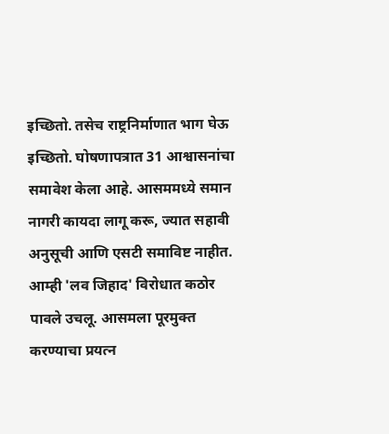इच्छितो. तसेच राष्ट्रनिर्माणात भाग घेऊ इच्छितो. घोषणापत्रात 31 आश्वासनांचा समावेश केला आहे. आसममध्ये समान नागरी कायदा लागू करू, ज्यात सहावी अनुसूची आणि एसटी समाविष्ट नाहीत. आम्ही 'लव जिहाद' विरोधात कठोर पावले उचलू. आसमला पूरमुक्त करण्याचा प्रयत्न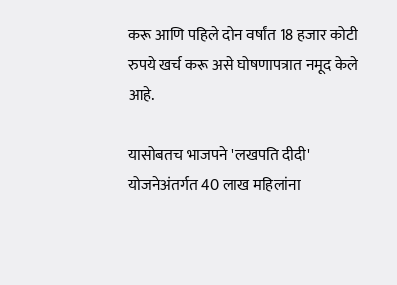करू आणि पहिले दोन वर्षांत 18 हजार कोटी रुपये खर्च करू असे घोषणापत्रात नमूद केले आहे.

यासोबतच भाजपने 'लखपति दीदी' योजनेअंतर्गत 40 लाख महिलांना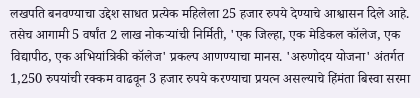लखपति बनवण्याचा उद्देश साधत प्रत्येक महिलेला 25 हजार रुपये देण्याचे आश्वासन दिले आहे. तसेच आगामी 5 वर्षांत 2 लाख नोकऱ्यांची निर्मिती, 'एक जिल्हा, एक मेडिकल कॉलेज, एक विद्यापीठ, एक अभियांत्रिकी कॉलेज' प्रकल्प आणण्याचा मानस. 'अरुणोदय योजना' अंतर्गत 1,250 रुपयांची रक्कम वाढवून 3 हजार रुपये करण्याचा प्रयत्न असल्याचे हिंमंता बिस्वा सरमा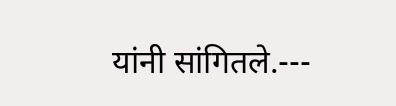यांनी सांगितले.---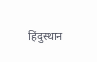हिंदुस्थान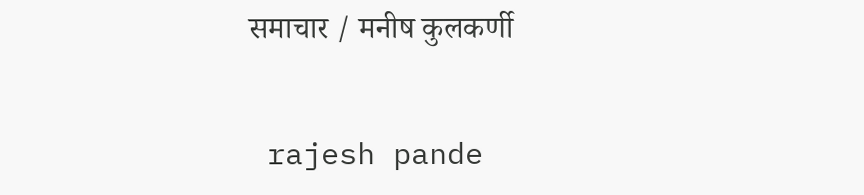समाचार / मनीष कुलकर्णी


 rajesh pande